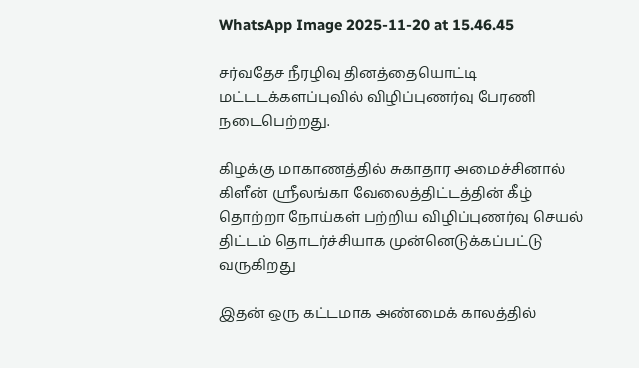WhatsApp Image 2025-11-20 at 15.46.45

சர்வதேச நீரழிவு தினத்தையொட்டி மட்டடக்களப்புவில் விழிப்புணர்வு பேரணி நடைபெற்றது.

கிழக்கு மாகாணத்தில் சுகாதார அமைச்சினால் கிளீன் ஸ்ரீலங்கா வேலைத்திட்டத்தின் கீழ் தொற்றா நோய்கள் பற்றிய விழிப்புணர்வு செயல் திட்டம் தொடர்ச்சியாக முன்னெடுக்கப்பட்டு வருகிறது

இதன் ஒரு கட்டமாக அண்மைக் காலத்தில்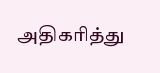அதிகரித்து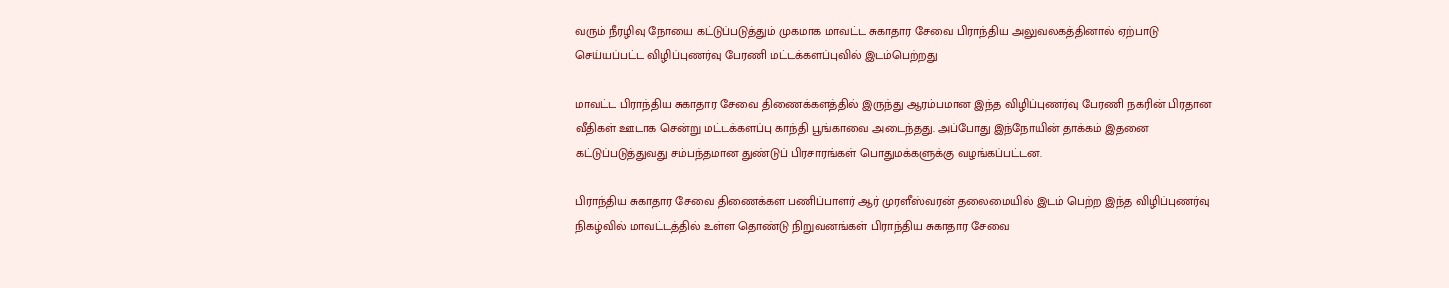வரும் நீரழிவு நோயை கட்டுப்படுத்தும் முகமாக மாவட்ட சுகாதார சேவை பிராந்திய அலுவலகத்தினால் ஏற்பாடு செய்யப்பட்ட விழிப்புணர்வு பேரணி மட்டக்களப்புவில் இடம்பெற்றது

மாவட்ட பிராந்திய சுகாதார சேவை திணைக்களத்தில் இருந்து ஆரம்பமான இந்த விழிப்புணர்வு பேரணி நகரின் பிரதான வீதிகள் ஊடாக சென்று மட்டக்களப்பு காந்தி பூங்காவை அடைந்தது. அப்போது இந்நோயின் தாக்கம் இதனை கட்டுப்படுத்துவது சம்பந்தமான துண்டுப் பிரசாரங்கள் பொதுமக்களுக்கு வழங்கப்பட்டன.

பிராந்திய சுகாதார சேவை திணைக்கள பணிப்பாளர் ஆர் முரளீஸ்வரன் தலைமையில் இடம் பெற்ற இந்த விழிப்புணர்வு நிகழ்வில் மாவட்டத்தில் உள்ள தொண்டு நிறுவனங்கள் பிராந்திய சுகாதார சேவை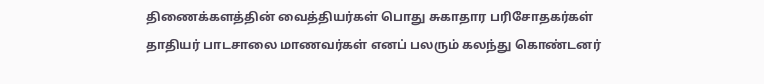திணைக்களத்தின் வைத்தியர்கள் பொது சுகாதார பரிசோதகர்கள் தாதியர் பாடசாலை மாணவர்கள் எனப் பலரும் கலந்து கொண்டனர்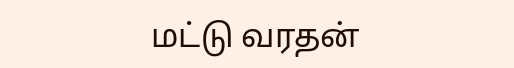மட்டு வரதன்